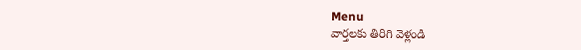Menu
వార్తలకు తిరిగి వెళ్లండి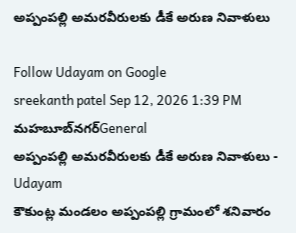అప్పంపల్లి అమరవీరులకు డీకే అరుణ నివాళులు

Follow Udayam on Google
sreekanth patel Sep 12, 2026 1:39 PM మహబూబ్‌నగర్General
అప్పంపల్లి అమరవీరులకు డీకే అరుణ నివాళులు - Udayam
కౌకుంట్ల మండలం అప్పంపల్లి గ్రామంలో శనివారం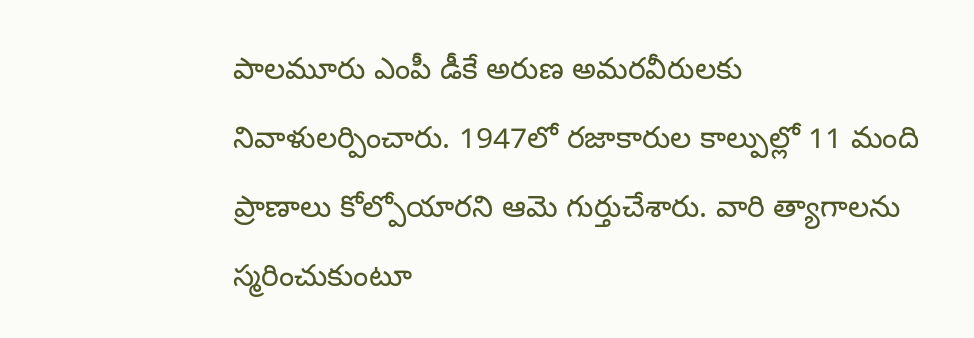పాలమూరు ఎంపీ డీకే అరుణ అమరవీరులకు నివాళులర్పించారు. 1947లో రజాకారుల కాల్పుల్లో 11 మంది ప్రాణాలు కోల్పోయారని ఆమె గుర్తుచేశారు. వారి త్యాగాలను స్మరించుకుంటూ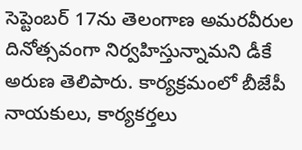సెప్టెంబర్ 17ను తెలంగాణ అమరవీరుల దినోత్సవంగా నిర్వహిస్తున్నామని డీకే అరుణ తెలిపారు. కార్యక్రమంలో బీజేపీ నాయకులు, కార్యకర్తలు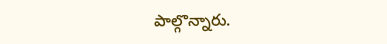పాల్గొన్నారు.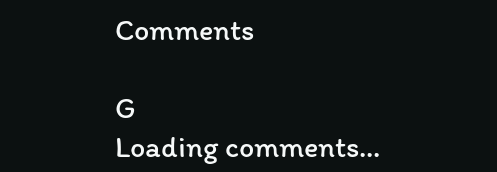Comments

G
Loading comments...